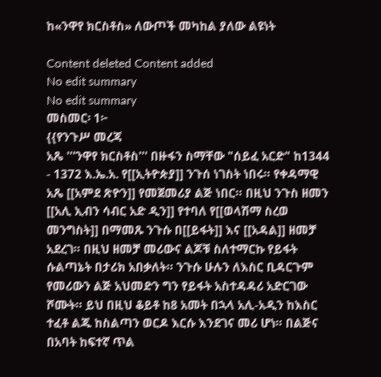ከ«ንዋየ ክርስቶስ» ለውጦች መካከል ያለው ልዩነት

Content deleted Content added
No edit summary
No edit summary
መስመር፡ 1፦
{{የንጉሥ መረጃ
አጼ '''ንዋየ ክርስቶስ''' በዙፋን ስማቸው "ሰይፈ አርድ" ከ1344 - 1372 እ.ኤ.አ. የ[[ኢትዮጵያ]] ንጉሰ ነገስት ነበሩ። የቀዳማዊ አጼ [[አምደ ጽዮን]] የመጀመሪያ ልጅ ነበር። በዚህ ንጉስ ዘመን [[አሊ ኢብን ሳብር አድ ዲን]] የተባለ የ[[ወላሽማ ስረወ መንግስት]] በማመጹ ንጉሱ በ[[ይፋት]] እና [[አዳል]] ዘመቻ አደረገ። በዚህ ዘመቻ መሪውና ልጆቹ ስለተማርኩ የይፋት ሱልጣኔት በታሪክ አበቃለት። ንጉሱ ሁሉን ለእስር ቢዳርጉም የመሪውን ልጅ አህመድን ግን የይፋት አስተዳዳሪ አድርገው ሾሙት። ይህ በዚህ ቆይቶ ከ8 አመት በኋላ አሊ-አዲን ከእስር ተፈቶ ልጁ ከስልጣን ወርዶ እርሱ እንደገና መሪ ሆነ። በልጅና በአባት ከፍተኛ ጥል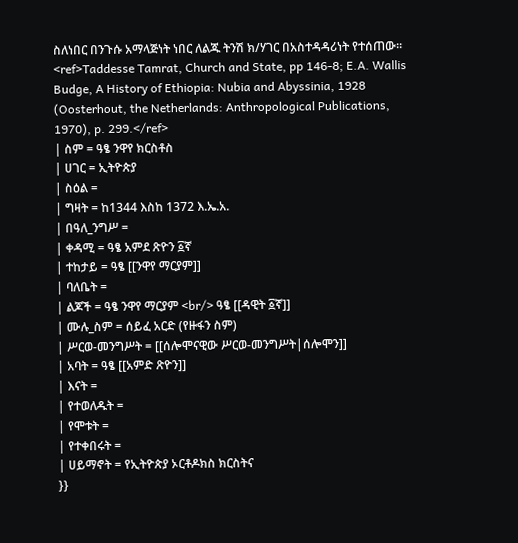ስለነበር በንጉሱ አማላጅነት ነበር ለልጁ ትንሽ ክ/ሃገር በአስተዳዳሪነት የተሰጠው። <ref>Taddesse Tamrat, Church and State, pp 146-8; E.A. Wallis Budge, A History of Ethiopia: Nubia and Abyssinia, 1928 (Oosterhout, the Netherlands: Anthropological Publications, 1970), p. 299.</ref>
| ስም = ዓፄ ንዋየ ክርስቶስ
| ሀገር = ኢትዮጵያ
| ስዕል =
| ግዛት = ከ1344 እስከ 1372 እ.ኤ.አ.
| በዓለ_ንግሥ =
| ቀዳሚ = ዓፄ አምደ ጽዮን ፩ኛ
| ተከታይ = ዓፄ [[ንዋየ ማርያም]]
| ባለቤት =
| ልጆች = ዓፄ ንዋየ ማርያም <br/> ዓፄ [[ዳዊት ፩ኛ]]
| ሙሉ_ስም = ሰይፈ አርድ (የዙፋን ስም)
| ሥርወ-መንግሥት = [[ሰሎሞናዊው ሥርወ-መንግሥት|ሰሎሞን]]
| አባት = ዓፄ [[አምድ ጽዮን]]
| እናት =
| የተወለዱት =
| የሞቱት =
| የተቀበሩት =
| ሀይማኖት = የኢትዮጵያ ኦርቶዶክስ ክርስትና
}}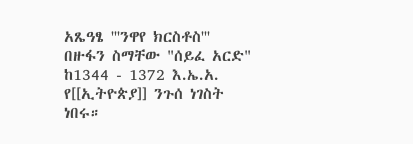አጼዓፄ '''ንዋየ ክርስቶስ''' በዙፋን ስማቸው "ሰይፈ አርድ" ከ1344 - 1372 እ.ኤ.አ. የ[[ኢትዮጵያ]] ንጉሰ ነገስት ነበሩ።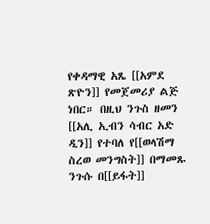የቀዳማዊ አጼ [[አምደ ጽዮን]] የመጀመሪያ ልጅ ነበር። በዚህ ንጉስ ዘመን [[አሊ ኢብን ሳብር አድ ዲን]] የተባለ የ[[ወላሽማ ስረወ መንግስት]] በማመጹ ንጉሱ በ[[ይፋት]]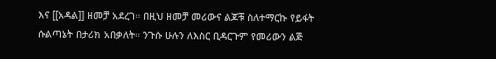እና [[አዳል]] ዘመቻ አደረገ። በዚህ ዘመቻ መሪውና ልጆቹ ስለተማርኩ የይፋት ሱልጣኔት በታሪክ አበቃለት። ንጉሱ ሁሉን ለእስር ቢዳርጉም የመሪውን ልጅ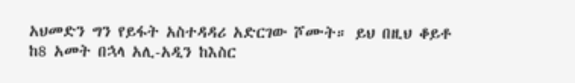አህመድን ግን የይፋት አስተዳዳሪ አድርገው ሾሙት። ይህ በዚህ ቆይቶ ከ8 አመት በኋላ አሊ-አዲን ከእስር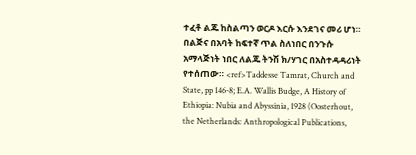ተፈቶ ልጁ ከስልጣን ወርዶ እርሱ እንደገና መሪ ሆነ። በልጅና በአባት ከፍተኛ ጥል ስለነበር በንጉሱ አማላጅነት ነበር ለልጁ ትንሽ ክ/ሃገር በአስተዳዳሪነት የተሰጠው። <ref>Taddesse Tamrat, Church and State, pp 146-8; E.A. Wallis Budge, A History of Ethiopia: Nubia and Abyssinia, 1928 (Oosterhout, the Netherlands: Anthropological Publications,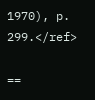1970), p. 299.</ref>

==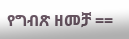የግብጽ ዘመቻ ==